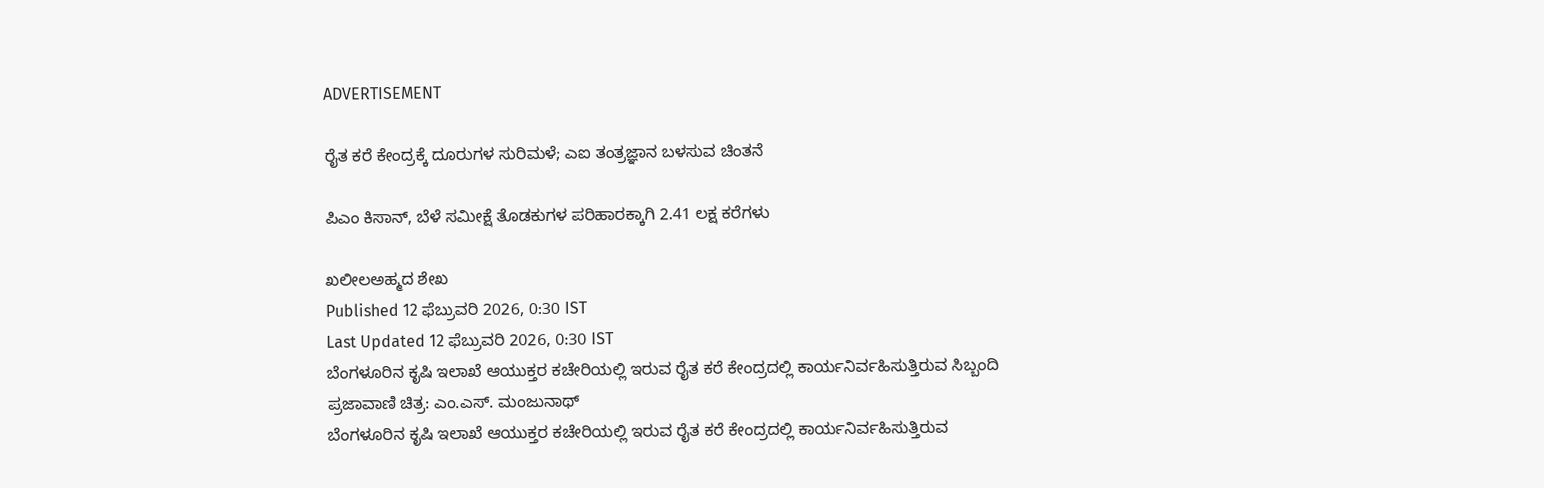ADVERTISEMENT

ರೈತ ಕರೆ ಕೇಂದ್ರಕ್ಕೆ ದೂರುಗಳ ಸುರಿಮಳೆ; ಎಐ ತಂತ್ರಜ್ಞಾನ ಬಳಸುವ ಚಿಂತನೆ

ಪಿ‍ಎಂ ಕಿಸಾನ್‌, ಬೆಳೆ ಸಮೀಕ್ಷೆ ತೊಡಕುಗಳ ಪರಿಹಾರಕ್ಕಾಗಿ 2.41 ಲಕ್ಷ ಕರೆಗಳು

ಖಲೀಲಅಹ್ಮದ ಶೇಖ
Published 12 ಫೆಬ್ರುವರಿ 2026, 0:30 IST
Last Updated 12 ಫೆಬ್ರುವರಿ 2026, 0:30 IST
ಬೆಂಗಳೂರಿನ ಕೃಷಿ ಇಲಾಖೆ ಆಯುಕ್ತರ ಕಚೇರಿಯಲ್ಲಿ ಇರುವ ರೈತ ಕರೆ ಕೇಂದ್ರದಲ್ಲಿ ಕಾರ್ಯನಿರ್ವಹಿಸುತ್ತಿರುವ ಸಿಬ್ಬಂದಿ
ಪ್ರಜಾವಾಣಿ ಚಿತ್ರ: ಎಂ.ಎಸ್. ಮಂಜುನಾಥ್
ಬೆಂಗಳೂರಿನ ಕೃಷಿ ಇಲಾಖೆ ಆಯುಕ್ತರ ಕಚೇರಿಯಲ್ಲಿ ಇರುವ ರೈತ ಕರೆ ಕೇಂದ್ರದಲ್ಲಿ ಕಾರ್ಯನಿರ್ವಹಿಸುತ್ತಿರುವ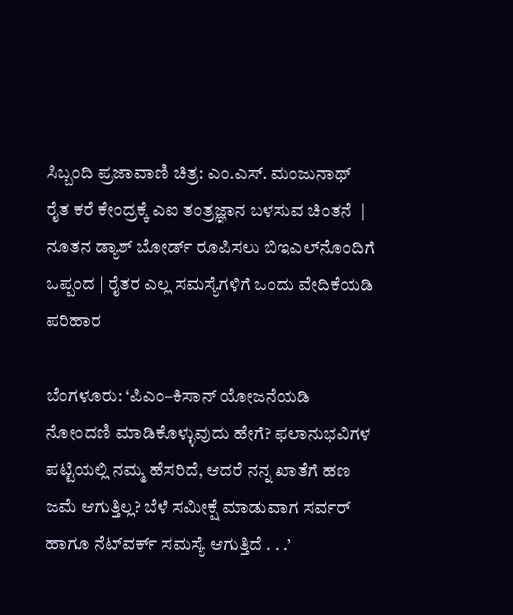ಸಿಬ್ಬಂದಿ ಪ್ರಜಾವಾಣಿ ಚಿತ್ರ: ಎಂ.ಎಸ್. ಮಂಜುನಾಥ್
ರೈತ ಕರೆ ಕೇಂದ್ರಕ್ಕೆ ಎಐ ತಂತ್ರಜ್ಞಾನ ಬಳಸುವ ಚಿಂತನೆ  | ನೂತನ ಡ್ಯಾಶ್‌ ಬೋರ್ಡ್‌ ರೂಪಿಸಲು ಬಿಇಎಲ್‌ನೊಂದಿಗೆ ಒಪ್ಪಂದ | ರೈತರ ಎಲ್ಲ ಸಮಸ್ಯೆಗಳಿಗೆ ಒಂದು ವೇದಿಕೆಯಡಿ ಪರಿಹಾರ

ಬೆಂಗಳೂರು: ‘ಪಿಎಂ–ಕಿಸಾನ್ ಯೋಜನೆಯಡಿ ನೋಂದಣಿ ಮಾಡಿಕೊಳ್ಳುವುದು ಹೇಗೆ? ಫಲಾನುಭವಿಗಳ ಪಟ್ಟಿಯಲ್ಲಿ ನಮ್ಮ ಹೆಸರಿದೆ, ಆದರೆ ನನ್ನ ಖಾತೆಗೆ ಹಣ ಜಮೆ ಆಗುತ್ತಿಲ್ಲ? ಬೆಳೆ ಸಮೀಕ್ಷೆ ಮಾಡುವಾಗ ಸರ್ವರ್‌ ಹಾಗೂ ನೆಟ್‌ವರ್ಕ್‌ ಸಮಸ್ಯೆ ಆಗುತ್ತಿದೆ . . .’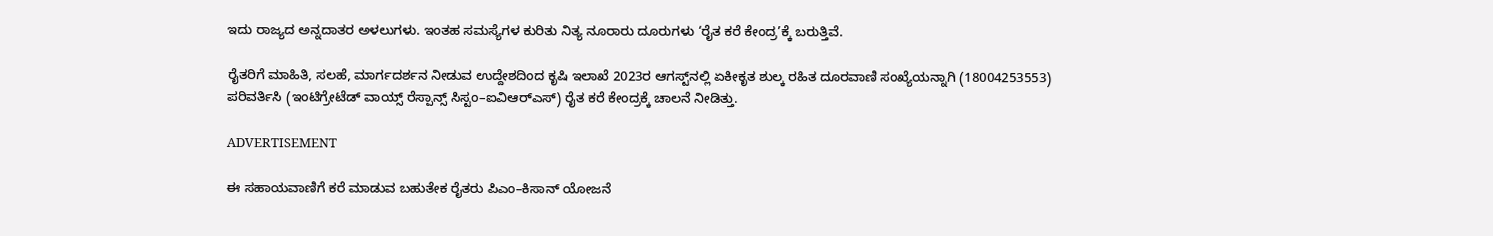ಇದು ರಾಜ್ಯದ ಅನ್ನದಾತರ ಅಳಲುಗಳು. ಇಂತಹ ಸಮಸ್ಯೆಗಳ ಕುರಿತು ನಿತ್ಯ ನೂರಾರು ದೂರುಗಳು ‘ರೈತ ಕರೆ ಕೇಂದ್ರ’ಕ್ಕೆ ಬರುತ್ತಿವೆ.

ರೈತರಿಗೆ ಮಾಹಿತಿ, ಸಲಹೆ, ಮಾರ್ಗದರ್ಶನ ನೀಡುವ ಉದ್ದೇಶದಿಂದ ಕೃಷಿ ಇಲಾಖೆ 2023ರ ಆಗಸ್ಟ್‌ನಲ್ಲಿ ಏಕೀಕೃತ ಶುಲ್ಕ ರಹಿತ ದೂರವಾಣಿ ಸಂಖ್ಯೆಯನ್ನಾಗಿ (18004253553) ಪರಿವರ್ತಿಸಿ (ಇಂಟಿಗ್ರೇಟೆಡ್‌ ವಾಯ್ಸ್‌ ರೆಸ್ಪಾನ್ಸ್ ಸಿಸ್ಟಂ–ಐವಿಆರ್‌ಎಸ್‌) ರೈತ ಕರೆ ಕೇಂದ್ರಕ್ಕೆ ಚಾಲನೆ ನೀಡಿತ್ತು.

ADVERTISEMENT

ಈ ಸಹಾಯವಾಣಿಗೆ ಕರೆ ಮಾಡುವ ಬಹುತೇಕ ರೈತರು ಪಿಎಂ–ಕಿಸಾನ್‌ ಯೋಜನೆ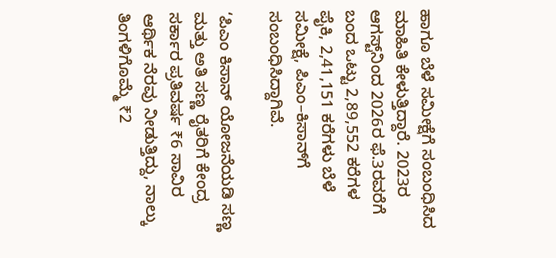ಹಾಗೂ ಬೆಳೆ ಸಮೀಕ್ಷೆಗೆ ಸಂಬಂಧಿಸಿದ ಮಾಹಿತಿ ಕೇಳುತ್ತಿದ್ದಾರೆ. 2023ರ ಆಗಸ್ಟ್‌ನಿಂದ 2026ರ ಫೆ.3ರವರೆಗೆ ಬಂದ ಒಟ್ಟು 2,89,552 ಕರೆಗಳ ಪೈಕಿ, 2,41,151 ಕರೆಗಳು ಬೆಳೆ ಸಮೀಕ್ಷೆ, ಪಿಎಂ–ಕಿಸಾನ್‌ಗೆ ಸಂಬಂಧಿಸಿದ್ದಾಗಿವೆ.

‘ಪಿಎಂ ಕಿಸಾನ್‌ ಯೋಜನೆಯಡಿ ಸಣ್ಣ ಮತ್ತು ಅತಿ ಸಣ್ಣ ರೈತರಿಗೆ ಕೇಂದ್ರ ಸರ್ಕಾರ ಪ್ರತಿವರ್ಷ ₹6 ಸಾವಿರ ಆರ್ಥಿಕ ನೆರವು ನೀಡುತ್ತಿದ್ದು, ನಾಲ್ಕು ತಿಂಗಳಿಗೊಮ್ಮೆ ₹2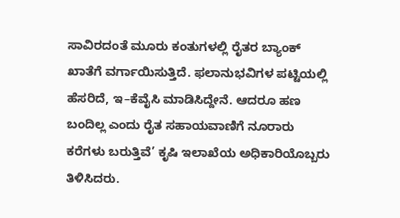ಸಾವಿರದಂತೆ ಮೂರು ಕಂತುಗಳಲ್ಲಿ ರೈತರ ಬ್ಯಾಂಕ್‌ ಖಾತೆಗೆ ವರ್ಗಾಯಿಸುತ್ತಿದೆ. ಫಲಾನುಭವಿಗಳ ಪಟ್ಟಿಯಲ್ಲಿ ಹೆಸರಿದೆ, ಇ–ಕೆವೈಸಿ ಮಾಡಿಸಿದ್ದೇನೆ. ಆದರೂ‌ ಹಣ ಬಂದಿಲ್ಲ ಎಂದು ರೈತ ಸಹಾಯವಾಣಿಗೆ ನೂರಾರು ಕರೆಗಳು ಬರುತ್ತಿವೆ’ ಕೃಷಿ ಇಲಾಖೆಯ ಅಧಿಕಾರಿಯೊಬ್ಬರು ತಿಳಿಸಿದರು.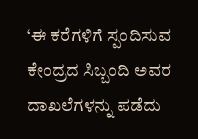‘ಈ ಕರೆಗಳಿಗೆ ಸ್ಪಂದಿಸುವ ಕೇಂದ್ರದ ಸಿಬ್ಬಂದಿ ಅವರ ದಾಖಲೆಗಳನ್ನು ಪಡೆದು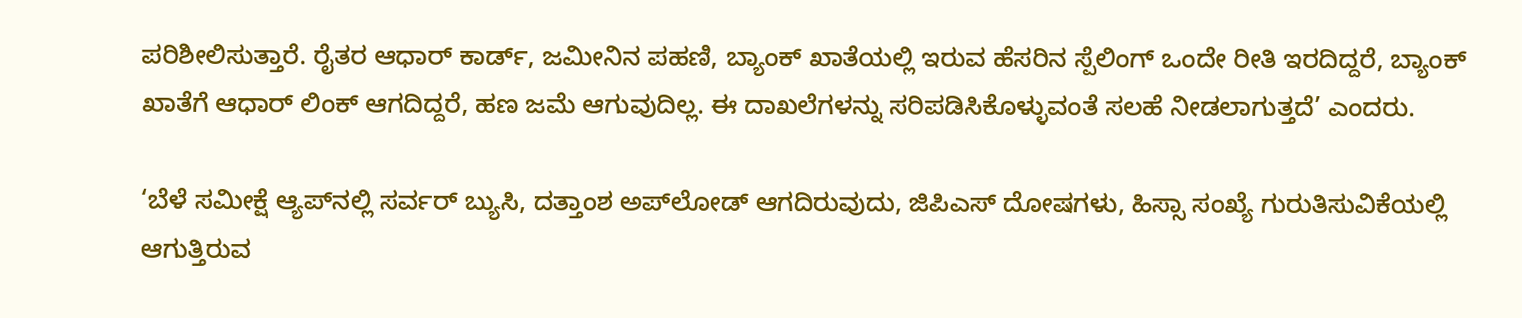ಪರಿಶೀಲಿಸುತ್ತಾರೆ. ರೈತರ ಆಧಾರ್ ಕಾರ್ಡ್‌, ಜಮೀನಿನ ಪಹಣಿ, ಬ್ಯಾಂಕ್‌ ಖಾತೆಯಲ್ಲಿ ಇರುವ ಹೆಸರಿನ ಸ್ಪೆಲಿಂಗ್‌ ಒಂದೇ ರೀತಿ ಇರದಿದ್ದರೆ, ಬ್ಯಾಂಕ್‌ ಖಾತೆಗೆ ಆಧಾರ್‌ ಲಿಂಕ್‌ ಆಗದಿದ್ದರೆ, ಹಣ ಜಮೆ ಆಗುವುದಿಲ್ಲ. ಈ ದಾಖಲೆಗಳನ್ನು ಸರಿಪಡಿಸಿಕೊಳ್ಳು‌ವಂತೆ ಸಲಹೆ ನೀಡಲಾಗುತ್ತದೆ’ ಎಂದರು.

‘ಬೆಳೆ ಸಮೀಕ್ಷೆ ಆ್ಯಪ್‌ನಲ್ಲಿ ಸರ್ವರ್‌ ಬ್ಯುಸಿ, ದತ್ತಾಂಶ ಅಪ್‌ಲೋಡ್‌ ಆಗದಿರುವುದು, ಜಿಪಿಎಸ್‌ ದೋಷಗಳು, ಹಿಸ್ಸಾ ಸಂಖ್ಯೆ ಗುರುತಿಸುವಿಕೆಯಲ್ಲಿ ಆಗುತ್ತಿರುವ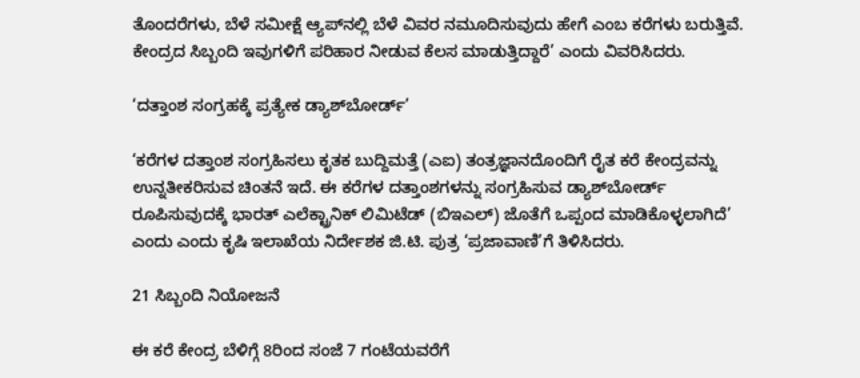ತೊಂದರೆಗಳು, ಬೆಳೆ ಸಮೀಕ್ಷೆ ಆ್ಯಪ್‌ನಲ್ಲಿ ಬೆಳೆ ವಿವರ ನಮೂದಿಸುವುದು ಹೇಗೆ ಎಂಬ ಕರೆಗಳು ಬರುತ್ತಿವೆ. ಕೇಂದ್ರದ ಸಿಬ್ಬಂದಿ ಇವುಗಳಿಗೆ ಪರಿಹಾರ ನೀಡುವ ಕೆಲಸ ಮಾಡುತ್ತಿದ್ದಾರೆ’ ಎಂದು ವಿವರಿಸಿದರು.

‘ದತ್ತಾಂಶ ಸಂಗ್ರಹಕ್ಕೆ ಪ್ರತ್ಯೇಕ ಡ್ಯಾಶ್‌ಬೋರ್ಡ್‌’

‘ಕರೆಗಳ ದತ್ತಾಂಶ ಸಂಗ್ರಹಿಸಲು ಕೃತಕ ಬುದ್ದಿಮತ್ತೆ (ಎಐ) ತಂತ್ರಜ್ಞಾನದೊಂದಿಗೆ ರೈತ ಕರೆ ಕೇಂದ್ರವನ್ನು ಉನ್ನತೀಕರಿಸುವ ಚಿಂತನೆ ಇದೆ. ಈ ಕರೆಗಳ ದತ್ತಾಂಶಗಳನ್ನು ಸಂಗ್ರಹಿಸುವ ಡ್ಯಾಶ್‌ಬೋರ್ಡ್‌ ರೂಪಿಸುವುದಕ್ಕೆ ಭಾರತ್‌ ಎಲೆಕ್ಟ್ರಾನಿಕ್ ಲಿಮಿಟೆಡ್‌ (ಬಿಇಎಲ್‌) ಜೊತೆಗೆ ಒಪ್ಪಂದ ಮಾಡಿಕೊಳ್ಳಲಾಗಿದೆ’ ಎಂದು ಎಂದು ಕೃಷಿ ಇಲಾಖೆಯ ನಿರ್ದೇಶಕ ಜಿ.ಟಿ. ಪುತ್ರ ‘ಪ್ರಜಾವಾಣಿ’ಗೆ ತಿಳಿಸಿದರು.

21 ಸಿಬ್ಬಂದಿ ನಿಯೋಜನೆ

ಈ ಕರೆ ಕೇಂದ್ರ ಬೆಳಿಗ್ಗೆ 8ರಿಂದ ಸಂಜೆ 7 ಗಂಟೆಯವರೆಗೆ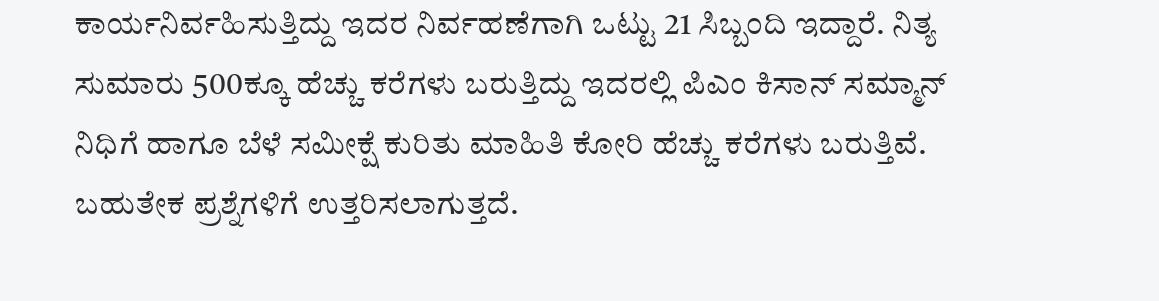ಕಾರ್ಯನಿರ್ವಹಿಸುತ್ತಿದ್ದು ಇದರ ನಿರ್ವಹಣೆಗಾಗಿ ಒಟ್ಟು 21 ಸಿಬ್ಬಂದಿ ಇದ್ದಾರೆ. ನಿತ್ಯ ಸುಮಾರು 500ಕ್ಕೂ ಹೆಚ್ಚು ಕರೆಗಳು ಬರುತ್ತಿದ್ದು ಇದರಲ್ಲಿ ಪಿಎಂ ಕಿಸಾನ್‌ ಸಮ್ಮಾನ್‌ ನಿಧಿಗೆ ಹಾಗೂ ಬೆಳೆ ಸಮೀಕ್ಷೆ ಕುರಿತು ಮಾಹಿತಿ ಕೋರಿ ಹೆಚ್ಚು ಕರೆಗಳು ಬರುತ್ತಿವೆ. ಬಹುತೇಕ ಪ್ರಶ್ನೆಗಳಿಗೆ ಉತ್ತರಿಸಲಾಗುತ್ತದೆ.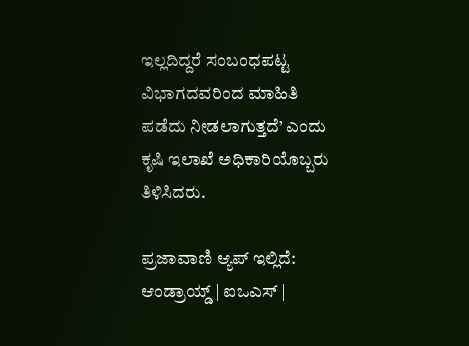ಇಲ್ಲದಿದ್ದರೆ ಸಂಬಂಧಪಟ್ಟ ವಿಭಾಗದವರಿಂದ ಮಾಹಿತಿ ಪಡೆದು ನೀಡಲಾಗುತ್ತದೆ’ ಎಂದು ಕೃಷಿ ಇಲಾಖೆ ಅಧಿಕಾರಿಯೊಬ್ಬರು ತಿಳಿಸಿದರು.

ಪ್ರಜಾವಾಣಿ ಆ್ಯಪ್ ಇಲ್ಲಿದೆ: ಆಂಡ್ರಾಯ್ಡ್ | ಐಒಎಸ್ |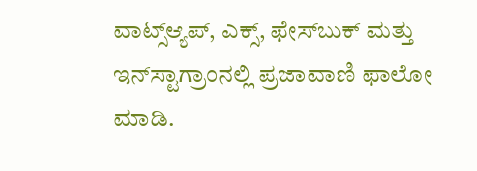ವಾಟ್ಸ್ಆ್ಯಪ್, ಎಕ್ಸ್, ಫೇಸ್‌ಬುಕ್ ಮತ್ತು ಇನ್‌ಸ್ಟಾಗ್ರಾಂನಲ್ಲಿ ಪ್ರಜಾವಾಣಿ ಫಾಲೋ ಮಾಡಿ.